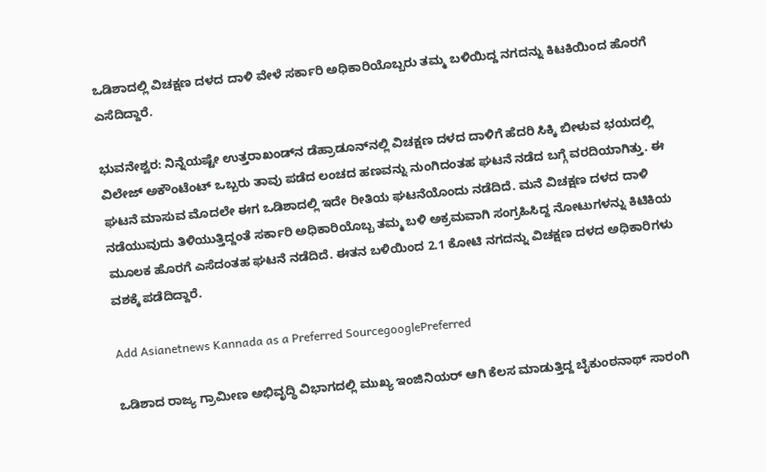ಒಡಿಶಾದಲ್ಲಿ ವಿಚಕ್ಷಣ ದಳದ ದಾಳಿ ವೇಳೆ ಸರ್ಕಾರಿ ಅಧಿಕಾರಿಯೊಬ್ಬರು ತಮ್ಮ ಬಳಿಯಿದ್ದ ನಗದನ್ನು ಕಿಟಕಿಯಿಂದ ಹೊರಗೆ ಎಸೆದಿದ್ದಾರೆ.

ಭುವನೇಶ್ವರ: ನಿನ್ನೆಯಷ್ಟೇ ಉತ್ತರಾಖಂಡ್‌ನ ಡೆಹ್ರಾಡೂನ್‌ನಲ್ಲಿ ವಿಚಕ್ಷಣ ದಳದ ದಾಳಿಗೆ ಹೆದರಿ ಸಿಕ್ಕಿ ಬೀಳುವ ಭಯದಲ್ಲಿ ವಿಲೇಜ್ ಅಕೌಂಟೆಂಟ್‌ ಒಬ್ಬರು ತಾವು ಪಡೆದ ಲಂಚದ ಹಣವನ್ನು ನುಂಗಿದಂತಹ ಘಟನೆ ನಡೆದ ಬಗ್ಗೆ ವರದಿಯಾಗಿತ್ತು. ಈ ಘಟನೆ ಮಾಸುವ ಮೊದಲೇ ಈಗ ಒಡಿಶಾದಲ್ಲಿ ಇದೇ ರೀತಿಯ ಘಟನೆಯೊಂದು ನಡೆದಿದೆ. ಮನೆ ವಿಚಕ್ಷಣ ದಳದ ದಾಳಿ ನಡೆಯುವುದು ತಿಳಿಯುತ್ತಿದ್ದಂತೆ ಸರ್ಕಾರಿ ಅಧಿಕಾರಿಯೊಬ್ಬ ತಮ್ಮ ಬಳಿ ಅಕ್ರಮವಾಗಿ ಸಂಗ್ರಹಿಸಿದ್ದ ನೋಟುಗಳನ್ನು ಕಿಟಿಕಿಯ ಮೂಲಕ ಹೊರಗೆ ಎಸೆದಂತಹ ಘಟನೆ ನಡೆದಿದೆ. ಈತನ ಬಳಿಯಿಂದ 2.1 ಕೋಟಿ ನಗದನ್ನು ವಿಚಕ್ಷಣ ದಳದ ಅಧಿಕಾರಿಗಳು ವಶಕ್ಕೆ ಪಡೆದಿದ್ದಾರೆ.

Add Asianetnews Kannada as a Preferred SourcegooglePreferred

ಒಡಿಶಾದ ರಾಜ್ಯ ಗ್ರಾಮೀಣ ಅಭಿವೃದ್ಧಿ ವಿಭಾಗದಲ್ಲಿ ಮುಖ್ಯ ಇಂಜಿನಿಯರ್ ಆಗಿ ಕೆಲಸ ಮಾಡುತ್ತಿದ್ದ ಬೈಕುಂಠನಾಥ್ ಸಾರಂಗಿ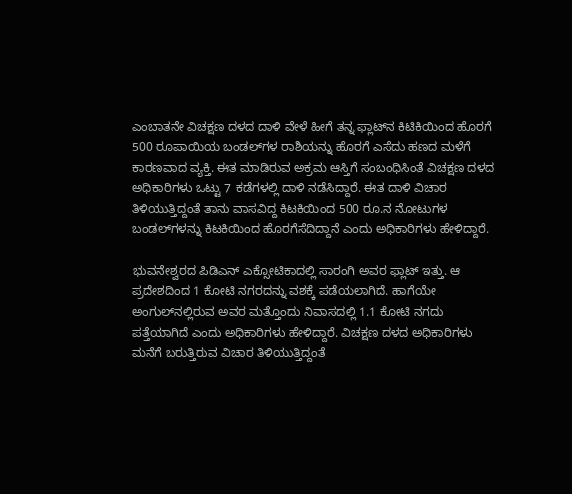ಎಂಬಾತನೇ ವಿಚಕ್ಷಣ ದಳದ ದಾಳಿ ವೇಳೆ ಹೀಗೆ ತನ್ನ ಫ್ಲಾಟ್‌ನ ಕಿಟಿಕಿಯಿಂದ ಹೊರಗೆ 500 ರೂಪಾಯಿಯ ಬಂಡಲ್‌ಗಳ ರಾಶಿಯನ್ನು ಹೊರಗೆ ಎಸೆದು ಹಣದ ಮಳೆಗೆ ಕಾರಣವಾದ ವ್ಯಕ್ತಿ. ಈತ ಮಾಡಿರುವ ಅಕ್ರಮ ಆಸ್ತಿಗೆ ಸಂಬಂಧಿಸಿಂತೆ ವಿಚಕ್ಷಣ ದಳದ ಅಧಿಕಾರಿಗಳು ಒಟ್ಟು 7 ಕಡೆಗಳಲ್ಲಿ ದಾಳಿ ನಡೆಸಿದ್ದಾರೆ. ಈತ ದಾಳಿ ವಿಚಾರ ತಿಳಿಯುತ್ತಿದ್ದಂತೆ ತಾನು ವಾಸವಿದ್ದ ಕಿಟಕಿಯಿಂದ 500 ರೂ.ನ ನೋಟುಗಳ ಬಂಡಲ್‌ಗಳನ್ನು ಕಿಟಕಿಯಿಂದ ಹೊರಗೆಸೆದಿದ್ದಾನೆ ಎಂದು ಅಧಿಕಾರಿಗಳು ಹೇಳಿದ್ದಾರೆ.

ಭುವನೇಶ್ವರದ ಪಿಡಿಎನ್ ಎಕ್ಸೋಟಿಕಾದಲ್ಲಿ ಸಾರಂಗಿ ಅವರ ಫ್ಲಾಟ್ ಇತ್ತು. ಆ ಪ್ರದೇಶದಿಂದ 1 ಕೋಟಿ ನಗರದನ್ನು ವಶಕ್ಕೆ ಪಡೆಯಲಾಗಿದೆ. ಹಾಗೆಯೇ ಅಂಗುಲ್‌ನಲ್ಲಿರುವ ಅವರ ಮತ್ತೊಂದು ನಿವಾಸದಲ್ಲಿ 1.1 ಕೋಟಿ ನಗದು ಪತ್ತೆಯಾಗಿದೆ ಎಂದು ಅಧಿಕಾರಿಗಳು ಹೇಳಿದ್ದಾರೆ. ವಿಚಕ್ಷಣ ದಳದ ಅಧಿಕಾರಿಗಳು ಮನೆಗೆ ಬರುತ್ತಿರುವ ವಿಚಾರ ತಿಳಿಯುತ್ತಿದ್ದಂತೆ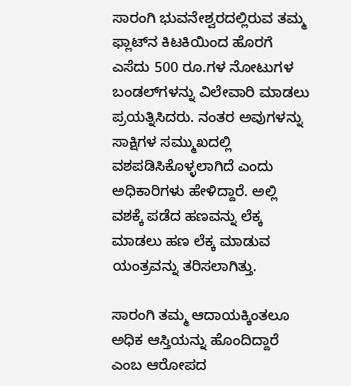ಸಾರಂಗಿ ಭುವನೇಶ್ವರದಲ್ಲಿರುವ ತಮ್ಮ ಫ್ಲಾಟ್‌ನ ಕಿಟಕಿಯಿಂದ ಹೊರಗೆ ಎಸೆದು 500 ರೂ.ಗಳ ನೋಟುಗಳ ಬಂಡಲ್‌ಗಳನ್ನು ವಿಲೇವಾರಿ ಮಾಡಲು ಪ್ರಯತ್ನಿಸಿದರು. ನಂತರ ಅವುಗಳನ್ನು ಸಾಕ್ಷಿಗಳ ಸಮ್ಮುಖದಲ್ಲಿ ವಶಪಡಿಸಿಕೊಳ್ಳಲಾಗಿದೆ ಎಂದು ಅಧಿಕಾರಿಗಳು ಹೇಳಿದ್ದಾರೆ. ಅಲ್ಲಿ ವಶಕ್ಕೆ ಪಡೆದ ಹಣವನ್ನು ಲೆಕ್ಕ ಮಾಡಲು ಹಣ ಲೆಕ್ಕ ಮಾಡುವ ಯಂತ್ರವನ್ನು ತರಿಸಲಾಗಿತ್ತು.

ಸಾರಂಗಿ ತಮ್ಮ ಆದಾಯಕ್ಕಿಂತಲೂ ಅಧಿಕ ಆಸ್ತಿಯನ್ನು ಹೊಂದಿದ್ದಾರೆ ಎಂಬ ಆರೋಪದ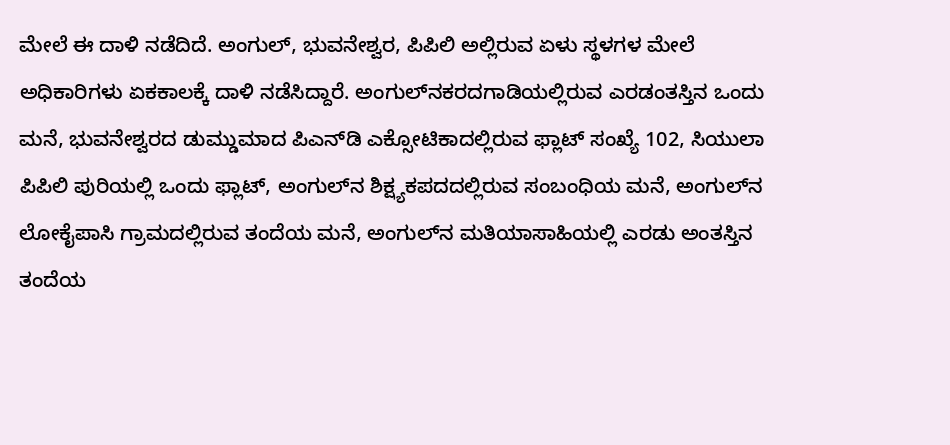ಮೇಲೆ ಈ ದಾಳಿ ನಡೆದಿದೆ. ಅಂಗುಲ್, ಭುವನೇಶ್ವರ, ಪಿಪಿಲಿ ಅಲ್ಲಿರುವ ಏಳು ಸ್ಥಳಗಳ ಮೇಲೆ ಅಧಿಕಾರಿಗಳು ಏಕಕಾಲಕ್ಕೆ ದಾಳಿ ನಡೆಸಿದ್ದಾರೆ. ಅಂಗುಲ್‌ನಕರದಗಾಡಿಯಲ್ಲಿರುವ ಎರಡಂತಸ್ತಿನ ಒಂದು ಮನೆ, ಭುವನೇಶ್ವರದ ಡುಮ್ಡುಮಾದ ಪಿಎನ್‌ಡಿ ಎಕ್ಸೋಟಿಕಾದಲ್ಲಿರುವ ಫ್ಲಾಟ್ ಸಂಖ್ಯೆ 102, ಸಿಯುಲಾ ಪಿಪಿಲಿ ಪುರಿಯಲ್ಲಿ ಒಂದು ಫ್ಲಾಟ್, ಅಂಗುಲ್‌ನ ಶಿಕ್ಷ್ಯಕಪದದಲ್ಲಿರುವ ಸಂಬಂಧಿಯ ಮನೆ, ಅಂಗುಲ್‌ನ ಲೋಕೈಪಾಸಿ ಗ್ರಾಮದಲ್ಲಿರುವ ತಂದೆಯ ಮನೆ, ಅಂಗುಲ್‌ನ ಮತಿಯಾಸಾಹಿಯಲ್ಲಿ ಎರಡು ಅಂತಸ್ತಿನ ತಂದೆಯ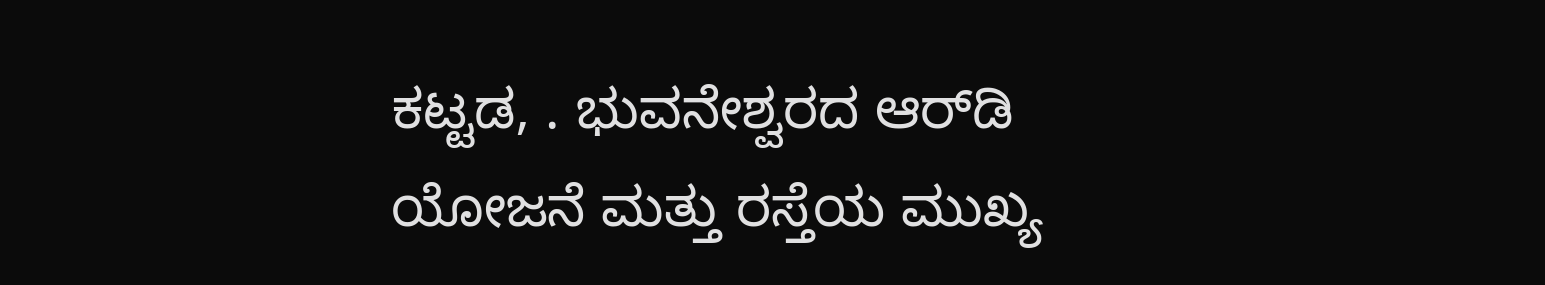ಕಟ್ಟಡ, . ಭುವನೇಶ್ವರದ ಆರ್‌ಡಿ ಯೋಜನೆ ಮತ್ತು ರಸ್ತೆಯ ಮುಖ್ಯ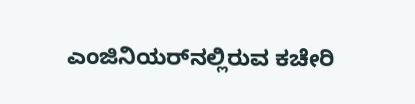ಎಂಜಿನಿಯರ್‌ನಲ್ಲಿರುವ ಕಚೇರಿ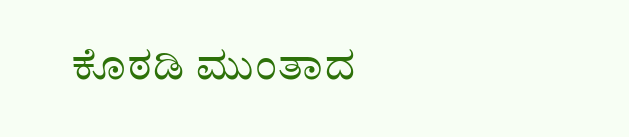ಕೊಠಡಿ ಮುಂತಾದ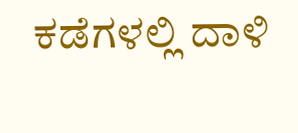ಕಡೆಗಳಲ್ಲಿ ದಾಳಿ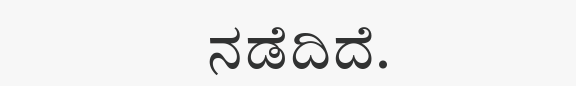ನಡೆದಿದೆ.